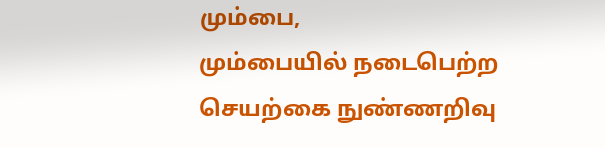மும்பை,
மும்பையில் நடைபெற்ற செயற்கை நுண்ணறிவு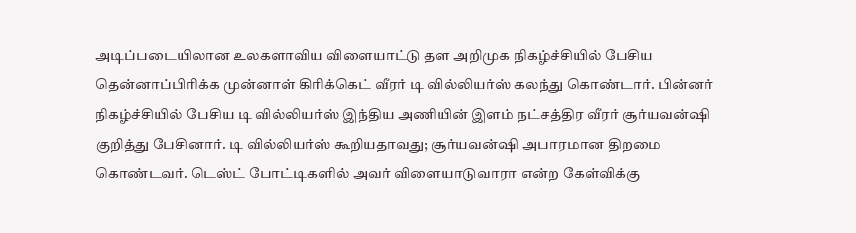அடிப்படையிலான உலகளாவிய விளையாட்டு தள அறிமுக நிகழ்ச்சியில் பேசிய தென்னாப்பிரிக்க முன்னாள் கிரிக்கெட் வீரர் டி வில்லியர்ஸ் கலந்து கொண்டார். பின்னர் நிகழ்ச்சியில் பேசிய டி வில்லியர்ஸ் இந்திய அணியின் இளம் நட்சத்திர வீரர் சூர்யவன்ஷி குறித்து பேசினார். டி வில்லியர்ஸ் கூறியதாவது; சூர்யவன்ஷி அபாரமான திறமை கொண்டவர். டெஸ்ட் போட்டிகளில் அவர் விளையாடுவாரா என்ற கேள்விக்கு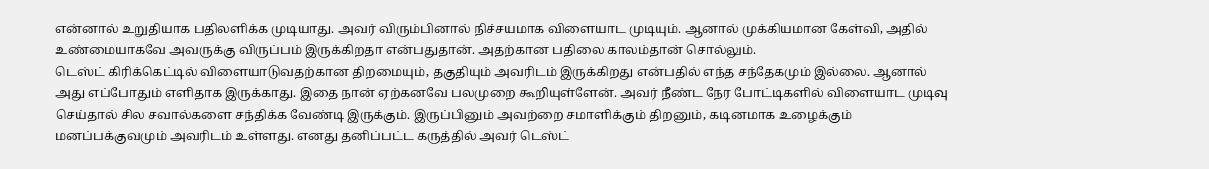என்னால் உறுதியாக பதிலளிக்க முடியாது. அவர் விரும்பினால் நிச்சயமாக விளையாட முடியும். ஆனால் முக்கியமான கேள்வி, அதில் உண்மையாகவே அவருக்கு விருப்பம் இருக்கிறதா என்பதுதான். அதற்கான பதிலை காலம்தான் சொல்லும்.
டெஸ்ட் கிரிக்கெட்டில் விளையாடுவதற்கான திறமையும், தகுதியும் அவரிடம் இருக்கிறது என்பதில் எந்த சந்தேகமும் இல்லை. ஆனால் அது எப்போதும் எளிதாக இருக்காது. இதை நான் ஏற்கனவே பலமுறை கூறியுள்ளேன். அவர் நீண்ட நேர போட்டிகளில் விளையாட முடிவு செய்தால் சில சவால்களை சந்திக்க வேண்டி இருக்கும். இருப்பினும் அவற்றை சமாளிக்கும் திறனும், கடினமாக உழைக்கும் மனப்பக்குவமும் அவரிடம் உள்ளது. எனது தனிப்பட்ட கருத்தில் அவர் டெஸ்ட்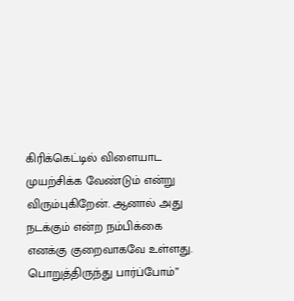கிரிக்கெட்டில் விளையாட முயற்சிக்க வேண்டும் என்று விரும்புகிறேன். ஆனால் அது நடக்கும் என்ற நம்பிக்கை எனக்கு குறைவாகவே உள்ளது. பொறுத்திருந்து பார்ப்போம்”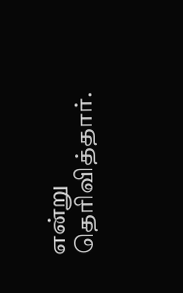என்று தெரிவித்தார்.